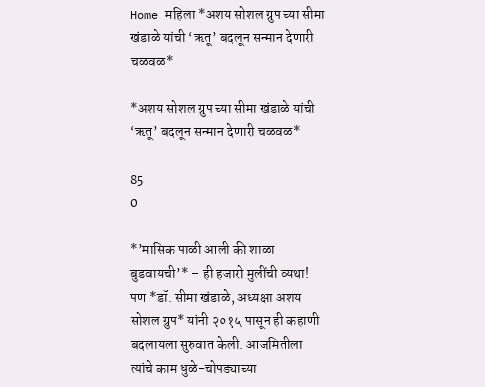Home महिला *अशय सोशल ग्रुप च्या सीमा खंडाळे यांची ‘ऋतू’ बदलून सन्मान देणारी चळवळ*

*अशय सोशल ग्रुप च्या सीमा खंडाळे यांची ‘ऋतू’ बदलून सन्मान देणारी चळवळ*

85
0

*’मासिक पाळी आली की शाळा बुडवायची’* – ही हजारो मुलींची व्यथा! पण *डॉ. सीमा खंडाळे, अध्यक्षा अशय सोशल ग्रुप* यांनी २०१५ पासून ही कहाणी बदलायला सुरुवात केली. आजमितीला त्यांचे काम धुळे-चोपड्याच्या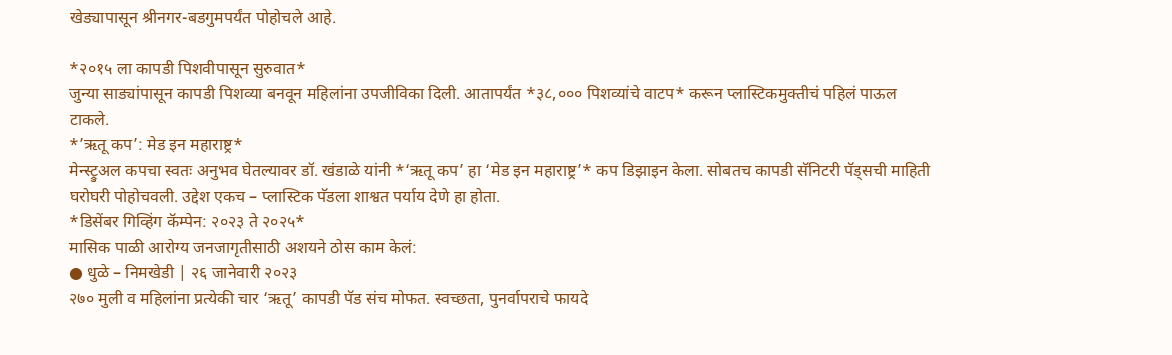खेड्यापासून श्रीनगर-बडगुमपर्यंत पोहोचले आहे.

*२०१५ ला कापडी पिशवीपासून सुरुवात*
जुन्या साड्यांपासून कापडी पिशव्या बनवून महिलांना उपजीविका दिली. आतापर्यंत *३८,००० पिशव्यांचे वाटप* करून प्लास्टिकमुक्तीचं पहिलं पाऊल टाकले.
*’ऋतू कप’: मेड इन महाराष्ट्र*
मेन्स्ट्रुअल कपचा स्वतः अनुभव घेतल्यावर डॉ. खंडाळे यांनी *‘ऋतू कप’ हा ‘मेड इन महाराष्ट्र’* कप डिझाइन केला. सोबतच कापडी सॅनिटरी पॅड्सची माहिती घरोघरी पोहोचवली. उद्देश एकच – प्लास्टिक पॅडला शाश्वत पर्याय देणे हा होता.
*डिसेंबर गिव्हिंग कॅम्पेन: २०२३ ते २०२५*
मासिक पाळी आरोग्य जनजागृतीसाठी अशयने ठोस काम केलं:
● धुळे – निमखेडी | २६ जानेवारी २०२३
२७० मुली व महिलांना प्रत्येकी चार ‘ऋतू’ कापडी पॅड संच मोफत. स्वच्छता, पुनर्वापराचे फायदे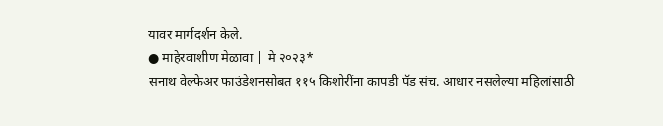यावर मार्गदर्शन केले.
● माहेरवाशीण मेळावा | मे २०२३*
सनाथ वेल्फेअर फाउंडेशनसोबत ११५ किशोरींना कापडी पॅड संच. आधार नसलेल्या महिलांसाठी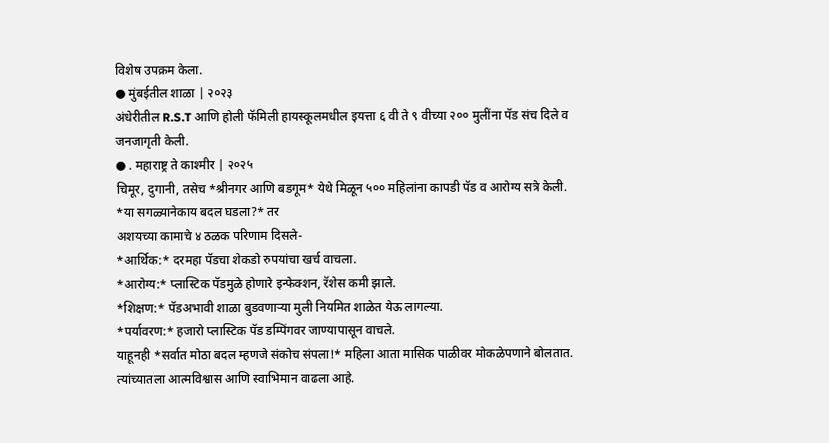विशेष उपक्रम केला.
● मुंबईतील शाळा | २०२३
अंधेरीतील R.S.T आणि होली फॅमिली हायस्कूलमधील इयत्ता ६ वी ते ९ वीच्या २०० मुलींना पॅड संच दिले व जनजागृती केली.
● . महाराष्ट्र ते काश्मीर | २०२५
चिमूर, दुगानी, तसेच *श्रीनगर आणि बडगूम* येथे मिळून ५०० महिलांना कापडी पॅड व आरोग्य सत्रे केली.
*या सगळ्यानेकाय बदल घडला?* तर
अशयच्या कामाचे ४ ठळक परिणाम दिसले-
*आर्थिक:* दरमहा पॅडचा शेकडो रुपयांचा खर्च वाचला.
*आरोग्य:* प्लास्टिक पॅडमुळे होणारे इन्फेक्शन, रॅशेस कमी झाले.
*शिक्षण:* पॅडअभावी शाळा बुडवणाऱ्या मुली नियमित शाळेत येऊ लागल्या.
*पर्यावरण:* हजारो प्लास्टिक पॅड डम्पिंगवर जाण्यापासून वाचले.
याहूनही *सर्वात मोठा बदल म्हणजे संकोच संपला!* महिला आता मासिक पाळीवर मोकळेपणाने बोलतात. त्यांच्यातला आत्मविश्वास आणि स्वाभिमान वाढला आहे.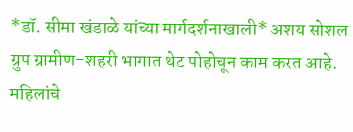*डॉ. सीमा खंडाळे यांच्या मार्गदर्शनाखाली* अशय सोशल ग्रुप ग्रामीण-शहरी भागात थेट पोहोचून काम करत आहे. महिलांचे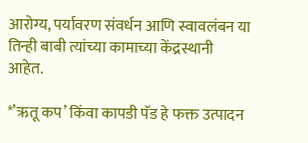आरोग्य, पर्यावरण संवर्धन आणि स्वावलंबन या तिन्ही बाबी त्यांच्या कामाच्या केंद्रस्थानी आहेत.

*’ऋतू कप’ किंवा कापडी पॅड हे फक्त उत्पादन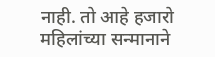नाही. तो आहे हजारो महिलांच्या सन्मानाने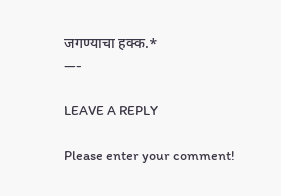जगण्याचा हक्क.*
—-

LEAVE A REPLY

Please enter your comment!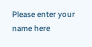Please enter your name here